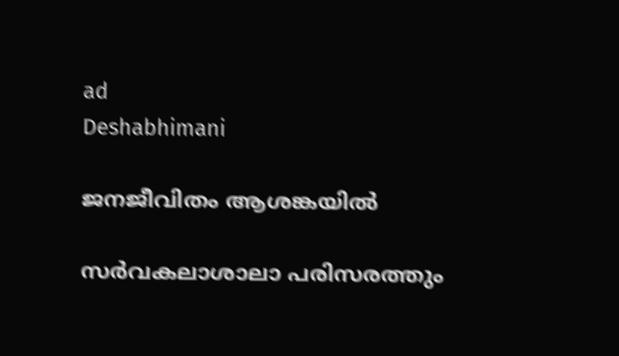ad
Deshabhimani

ജനജീവിതം ആശങ്കയിൽ

സർവകലാശാലാ പരിസരത്തും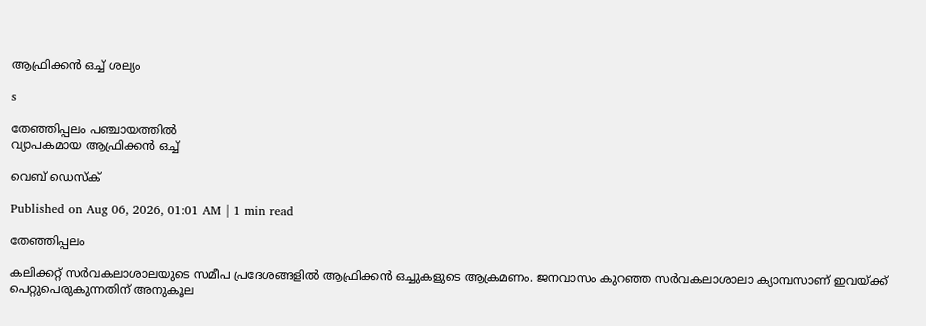ആഫ്രിക്കൻ ഒച്ച്‌ ശല്യം

s

തേഞ്ഞിപ്പലം പഞ്ചായത്തിൽ
വ്യാപകമായ ആഫ്രിക്കൻ ഒച്ച്

വെബ് ഡെസ്ക്

Published on Aug 06, 2026, 01:01 AM | 1 min read

തേഞ്ഞിപ്പലം

കലിക്കറ്റ് സർവകലാശാലയുടെ സമീപ പ്രദേശങ്ങളിൽ ആഫ്രിക്കൻ ഒച്ചുകളുടെ ആക്രമണം. ജനവാസം കുറഞ്ഞ സർവകലാശാലാ ക്യാമ്പസാണ് ഇവയ്ക്ക് പെറ്റുപെരുകുന്നതിന്‌ അനുകൂല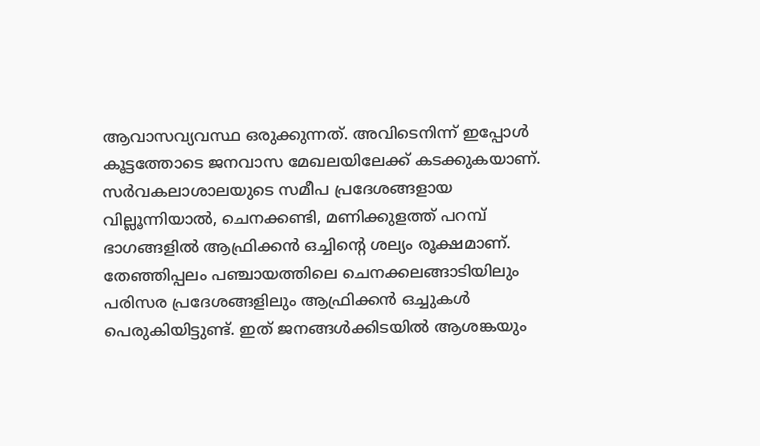ആവാസവ്യവസ്ഥ ഒരുക്കുന്നത്. അവിടെനിന്ന് ഇപ്പോൾ കൂട്ടത്തോടെ ജനവാസ മേഖലയിലേക്ക് കടക്കുകയാണ്. സർവകലാശാലയുടെ സമീപ പ്രദേശങ്ങളായ വില്ലൂന്നിയാൽ, ചെനക്കണ്ടി, മണിക്കുളത്ത് പറമ്പ് ഭാഗങ്ങളിൽ ആഫ്രിക്കൻ ഒച്ചിന്റെ ശല്യം രൂക്ഷമാണ്. തേഞ്ഞിപ്പലം പഞ്ചായത്തിലെ ചെനക്കലങ്ങാടിയിലും പരിസര പ്രദേശങ്ങളിലും ആഫ്രിക്കൻ ഒച്ചുകൾ പെരുകിയിട്ടുണ്ട്‌. ഇത് ജനങ്ങൾക്കിടയിൽ ആശങ്കയും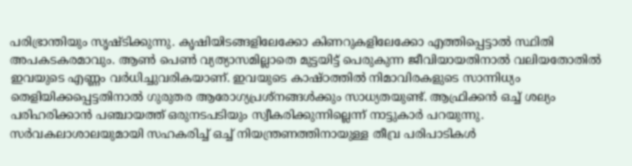പരിഭ്രാന്തിയും സൃഷ്ടിക്കുന്നു. കൃഷിയിടങ്ങളിലേക്കോ കിണറുകളിലേക്കോ എത്തിപ്പെട്ടാൽ സ്ഥിതി അപകടകരമാവും. ആൺ പെൺ വ്യത്യാസമില്ലാതെ മുട്ടയിട്ട് പെരുകുന്ന ജീവിയായതിനാൽ വലിയതോതിൽ ഇവയുടെ എണ്ണം വർധിച്ചുവരികയാണ്. ഇവയുടെ കാഷ്ഠത്തിൽ നിമാവിരകളുടെ സാന്നിധ്യം തെളിയിക്കപ്പെട്ടതിനാൽ ഗുരുതര ആരോഗ്യപ്രശ്നങ്ങൾക്കും സാധ്യതയുണ്ട്. ആഫ്രിക്കൻ ഒച്ച്‌ ശല്യം പരിഹരിക്കാൻ പഞ്ചായത്ത് ഒരുനടപടിയും സ്വീകരിക്കുന്നില്ലെന്ന്‌ നാട്ടുകാർ പറയുന്നു. സർവകലാശാലയുമായി സഹകരിച്ച്‌ ഒച്ച് നിയന്ത്രണത്തിനായുള്ള തീവ്ര പരിപാടികൾ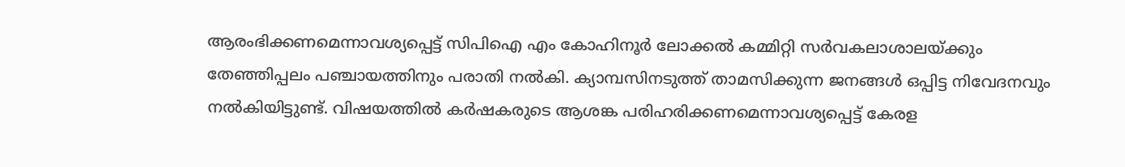ആരംഭിക്കണമെന്നാവശ്യപ്പെട്ട്‌ സിപിഐ എം കോഹിനൂർ ലോക്കൽ കമ്മിറ്റി സർവകലാശാലയ്ക്കും തേഞ്ഞിപ്പലം പഞ്ചായത്തിനും പരാതി നൽകി. ക്യാമ്പസിനടുത്ത് താമസിക്കുന്ന ജനങ്ങൾ ഒപ്പിട്ട നിവേദനവും നൽകിയിട്ടുണ്ട്. വിഷയത്തിൽ കർഷകരുടെ ആശങ്ക പരിഹരിക്കണമെന്നാവശ്യപ്പെട്ട്‌ കേരള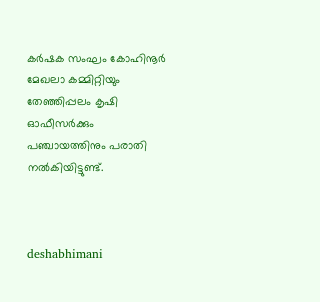കർഷക സംഘം കോഹിനൂർ മേഖലാ കമ്മിറ്റിയും തേഞ്ഞിപ്പലം കൃഷി ഓഫീസർക്കും പഞ്ചായത്തിനും പരാതി നൽകിയിട്ടുണ്ട്.



deshabhimani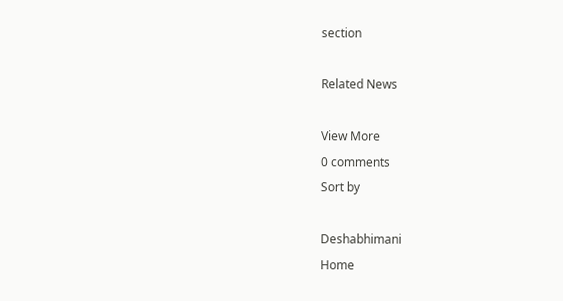section

Related News

View More
0 comments
Sort by

Deshabhimani
Home